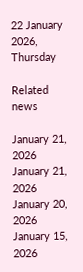22 January 2026, Thursday

Related news

January 21, 2026
January 21, 2026
January 20, 2026
January 15, 2026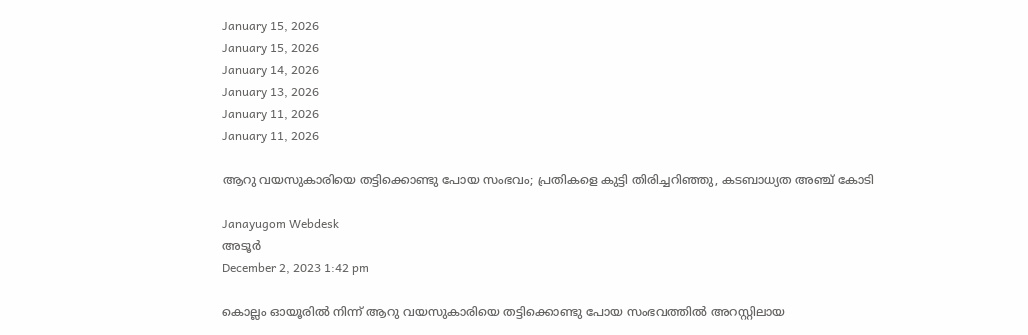January 15, 2026
January 15, 2026
January 14, 2026
January 13, 2026
January 11, 2026
January 11, 2026

ആറു വയസുകാരിയെ തട്ടിക്കൊണ്ടു പോയ സംഭവം; പ്രതികളെ കുട്ടി തിരിച്ചറിഞ്ഞു, കടബാധ്യത അഞ്ച് കോടി

Janayugom Webdesk
അടൂർ
December 2, 2023 1:42 pm

കൊല്ലം ഓയൂരില്‍ നിന്ന് ആറു വയസുകാരിയെ തട്ടിക്കൊണ്ടു പോയ സംഭവത്തില്‍ അറസ്റ്റിലായ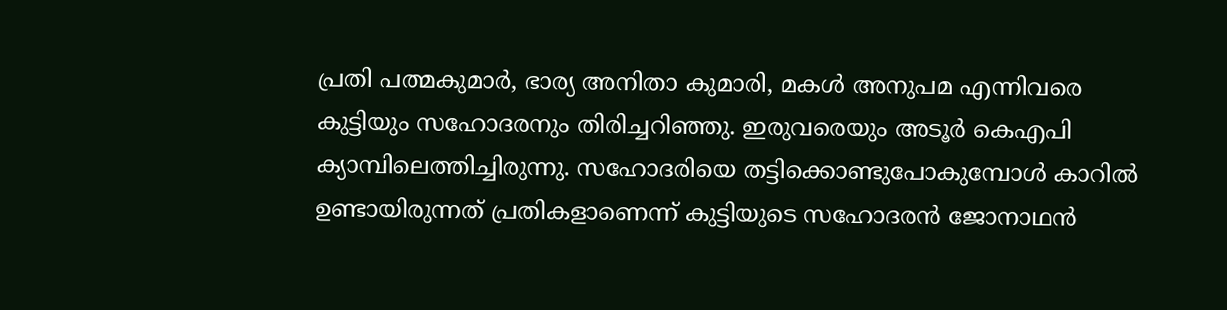പ്രതി പത്മകുമാര്‍, ഭാര്യ അനിതാ കുമാരി, മകള്‍ അനുപമ എന്നിവരെ കുട്ടിയും സഹോദരനും തിരിച്ചറിഞ്ഞു. ഇരുവരെയും അടൂര്‍ കെഎപി ക്യാമ്പിലെത്തിച്ചിരുന്നു. സഹോദരിയെ തട്ടിക്കൊണ്ടുപോകുമ്പോള്‍ കാറില്‍ ഉണ്ടായിരുന്നത് പ്രതികളാണെന്ന് കുട്ടിയുടെ സഹോദരന്‍ ജോനാഥന്‍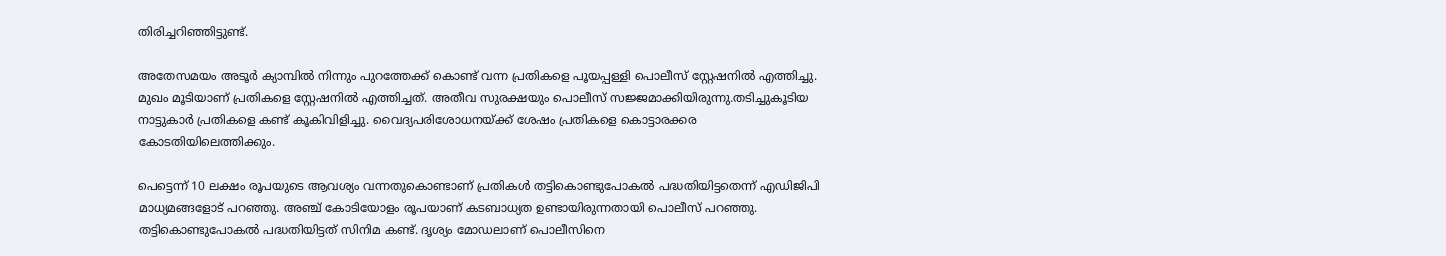തിരിച്ചറിഞ്ഞിട്ടുണ്ട്.

അതേസമയം അടൂര്‍ ക്യാമ്പില്‍ നിന്നും പുറത്തേക്ക് കൊണ്ട് വന്ന പ്രതികളെ പൂയപ്പള്ളി പൊലീസ് സ്റ്റേഷനില്‍ എത്തിച്ചു. മുഖം മൂടിയാണ് പ്രതികളെ സ്റ്റേഷനില്‍ എത്തിച്ചത്. അതീവ സുരക്ഷയും പൊലീസ് സജ്ജമാക്കിയിരുന്നു.തടിച്ചുകൂടിയ നാട്ടുകാര്‍ പ്രതികളെ കണ്ട് കൂകിവിളിച്ചു. വൈദ്യപരിശോധനയ്ക്ക് ശേഷം പ്രതികളെ കൊട്ടാരക്കര കോടതിയിലെത്തിക്കും.

പെട്ടെന്ന് 10 ലക്ഷം രൂപയുടെ ആവശ്യം വന്നതുകൊണ്ടാണ് പ്രതികള്‍ തട്ടികൊണ്ടുപോകല്‍ പദ്ധതിയിട്ടതെന്ന് എഡിജിപി മാധ്യമങ്ങളോട് പറഞ്ഞു. അഞ്ച് കോടിയോളം രൂപയാണ് കടബാധ്യത ഉണ്ടായിരുന്നതായി പൊലീസ് പറഞ്ഞു. തട്ടികൊണ്ടുപോകല്‍ പദ്ധതിയിട്ടത് സിനിമ കണ്ട്. ദൃശ്യം മോഡലാണ് പൊലീസിനെ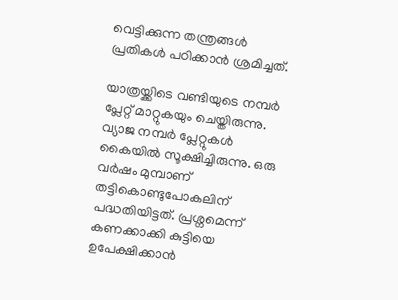വെട്ടിക്കുന്ന തന്ത്രങ്ങള്‍ പ്രതികള്‍ പഠിക്കാന്‍ ശ്രമിച്ചത്.

യാത്രയ്ക്കിടെ വണ്ടിയുടെ നമ്പര്‍ പ്ലേറ്റ് മാറ്റുകയും ചെയ്തിരുന്നു. വ്യാജ നമ്പര്‍ പ്ലേറ്റുകള്‍ കൈയില്‍ സൂക്ഷിച്ചിരുന്നു. ഒരു വര്‍ഷം മുമ്പാണ് തട്ടികൊണ്ടുപോകലിന് പദ്ധതിയിട്ടത്. പ്രശ്നമെന്ന് കണക്കാക്കി കുട്ടിയെ ഉപേക്ഷിക്കാന്‍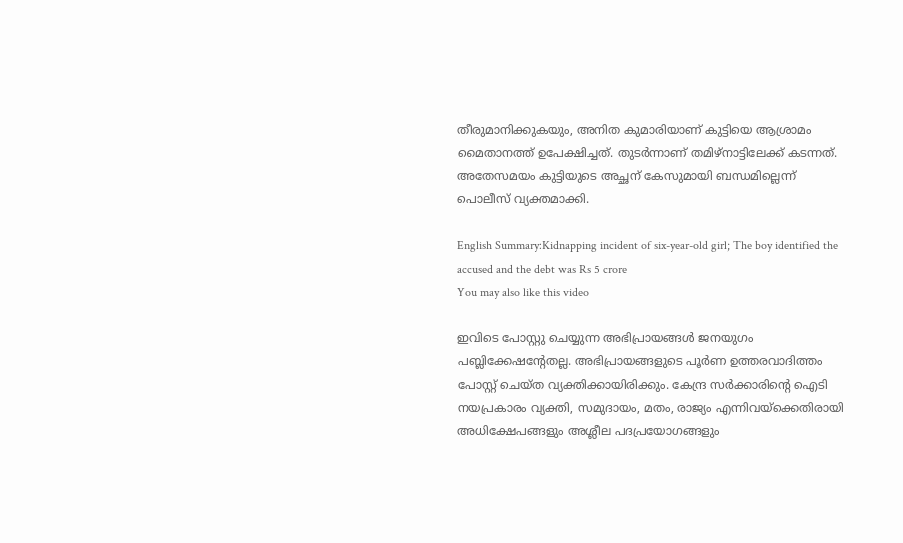തീരുമാനിക്കുകയും, അനിത കുമാരിയാണ് കുട്ടിയെ ആശ്രാമം മൈതാനത്ത് ഉപേക്ഷിച്ചത്. തുടര്‍ന്നാണ് തമിഴ്നാട്ടിലേക്ക് കടന്നത്. അതേസമയം കുട്ടിയുടെ അച്ഛന് കേസുമായി ബന്ധമില്ലെന്ന് പൊലീസ് വ്യക്തമാക്കി.

English Summary:Kidnapping incident of six-year-old girl; The boy identified the accused and the debt was Rs 5 crore
You may also like this video

ഇവിടെ പോസ്റ്റു ചെയ്യുന്ന അഭിപ്രായങ്ങള്‍ ജനയുഗം പബ്ലിക്കേഷന്റേതല്ല. അഭിപ്രായങ്ങളുടെ പൂര്‍ണ ഉത്തരവാദിത്തം പോസ്റ്റ് ചെയ്ത വ്യക്തിക്കായിരിക്കും. കേന്ദ്ര സര്‍ക്കാരിന്റെ ഐടി നയപ്രകാരം വ്യക്തി, സമുദായം, മതം, രാജ്യം എന്നിവയ്‌ക്കെതിരായി അധിക്ഷേപങ്ങളും അശ്ലീല പദപ്രയോഗങ്ങളും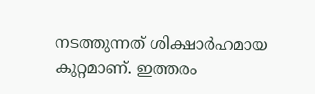നടത്തുന്നത് ശിക്ഷാര്‍ഹമായ കുറ്റമാണ്. ഇത്തരം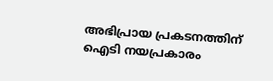അഭിപ്രായ പ്രകടനത്തിന് ഐടി നയപ്രകാരം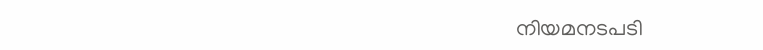നിയമനടപടി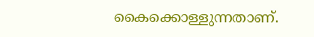കൈക്കൊള്ളുന്നതാണ്.